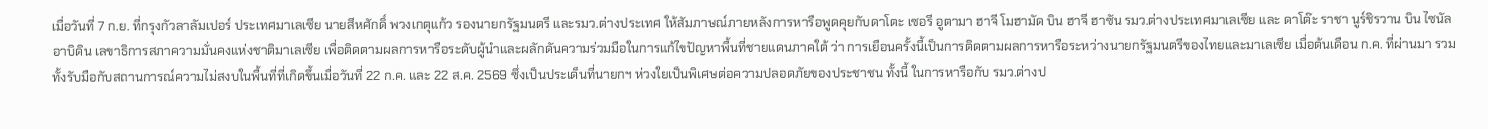เมื่อวันที่ 7 ก.ย. ที่กรุงกัวลาลัมเปอร์ ประเทศมาเลเซีย นายสีหศักดิ์ พวงเกตุแก้ว รองนายกรัฐมนตรี และรมว.ต่างประเทศ ให้สัมภาษณ์ภายหลังการหารือพูดคุยกับดาโตะ เซอรี อูตามา ฮาจี โมฮามัด บิน ฮาจี ฮาซัน รมว.ต่างประเทศมาเลเซีย และ ดาโต๊ะ ราชา นูร์ชิรวาน บิน ไซนัล อาบิดิน เลขาธิการสภาความมั่นคงแห่งชาติมาเลเซีย เพื่อติดตามผลการหารือระดับผู้นำและผลักดันความร่วมมือในการแก้ไขปัญหาพื้นที่ชายแดนภาคใต้ ว่า การเยือนครั้งนี้เป็นการติดตามผลการหารือระหว่างนายกรัฐมนตรีของไทยและมาเลเซีย เมื่อต้นเดือน ก.ค. ที่ผ่านมา รวมทั้งรับมือกับสถานการณ์ความไม่สงบในพื้นที่ที่เกิดขึ้นเมื่อวันที่ 22 ก.ค. และ 22 ส.ค. 2569 ซึ่งเป็นประเด็นที่นายกฯ ห่วงใยเป็นพิเศษต่อความปลอดภัยของประชาชน ทั้งนี้ ในการหารือกับ รมว.ต่างป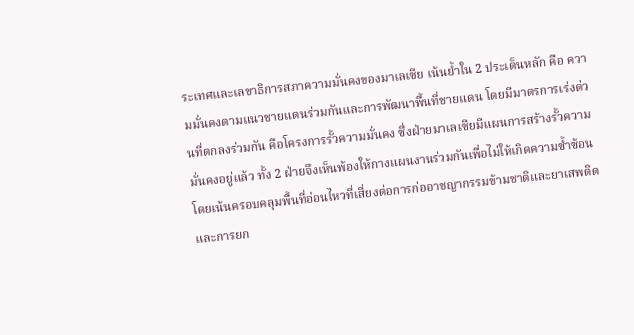ระเทศและเลขาธิการสภาความมั่นคงของมาเลเซีย เน้นย้ำใน 2 ประเด็นหลัก คือ ความมั่นคงตามแนวชายแดนร่วมกันและการพัฒนาพื้นที่ชายแดน โดยมีมาตรการเร่งด่วนที่ตกลงร่วมกัน คือโครงการรั้วความมั่นคง ซึ่งฝ่ายมาเลเซียมีแผนการสร้างรั้วความมั่นคงอยู่แล้ว ทั้ง 2 ฝ่ายจึงเห็นพ้องให้กางแผนงานร่วมกันเพื่อไม่ให้เกิดความซ้ำซ้อน โดยเน้นครอบคลุมพื้นที่อ่อนไหวที่เสี่ยงต่อการก่ออาชญากรรมข้ามชาติและยาเสพติด และการยก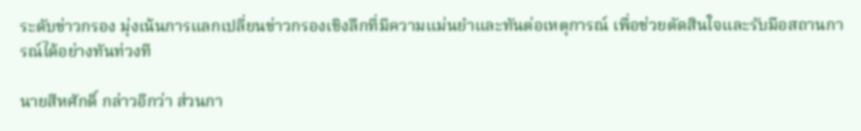ระดับข่าวกรอง มุ่งเน้นการแลกเปลี่ยนข่าวกรองเชิงลึกที่มีความแม่นยำและทันต่อเหตุการณ์ เพื่อช่วยตัดสินใจและรับมือสถานการณ์ได้อย่างทันท่วงที

นายสีหศักดิ์ กล่าวอีกว่า ส่วนกา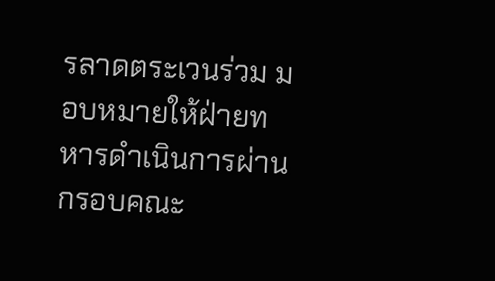รลาดตระเวนร่วม มอบหมายให้ฝ่ายทหารดำเนินการผ่านกรอบคณะ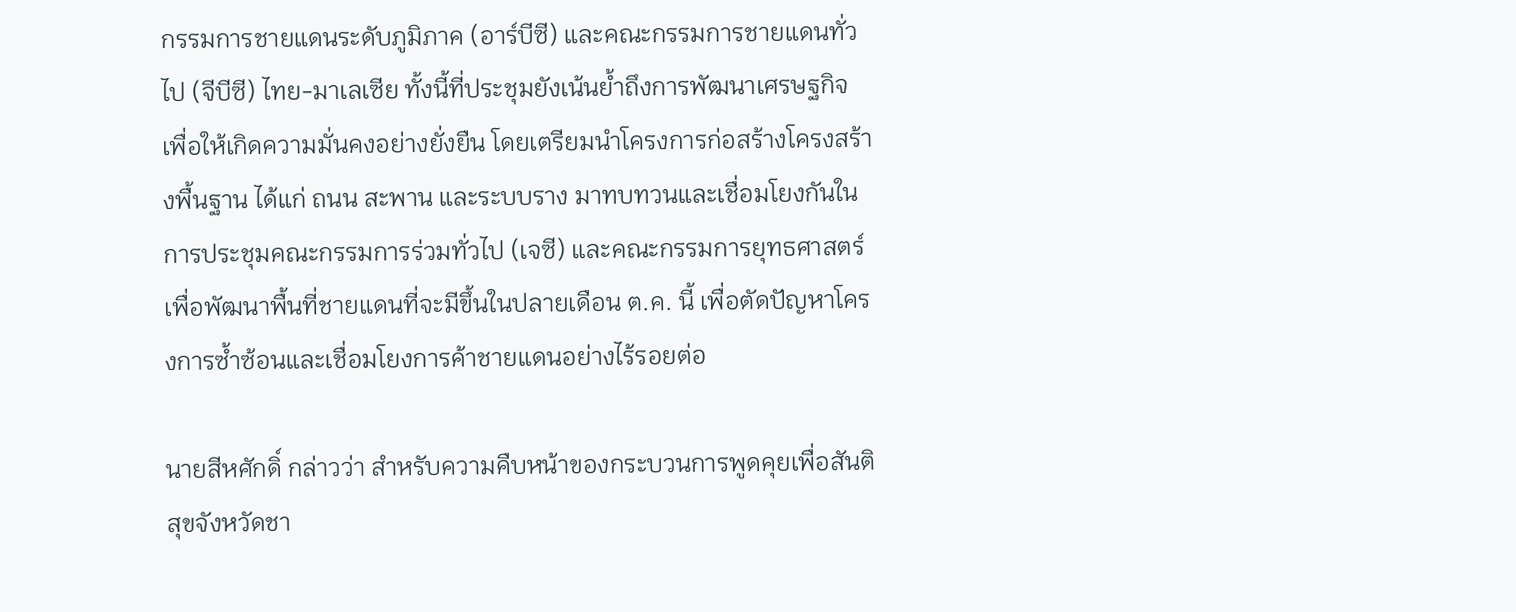กรรมการชายแดนระดับภูมิภาค (อาร์บีซี) และคณะกรรมการชายแดนทั่วไป (จีบีซี) ไทย-มาเลเซีย ทั้งนี้ที่ประชุมยังเน้นย้ำถึงการพัฒนาเศรษฐกิจเพื่อให้เกิดความมั่นคงอย่างยั่งยืน โดยเตรียมนำโครงการก่อสร้างโครงสร้างพื้นฐาน ได้แก่ ถนน สะพาน และระบบราง มาทบทวนและเชื่อมโยงกันในการประชุมคณะกรรมการร่วมทั่วไป (เจซี) และคณะกรรมการยุทธศาสตร์เพื่อพัฒนาพื้นที่ชายแดนที่จะมีขึ้นในปลายเดือน ต.ค. นี้ เพื่อตัดปัญหาโครงการซ้ำซ้อนและเชื่อมโยงการค้าชายแดนอย่างไร้รอยต่อ

นายสีหศักดิ์ กล่าวว่า สำหรับความคืบหน้าของกระบวนการพูดคุยเพื่อสันติสุขจังหวัดชา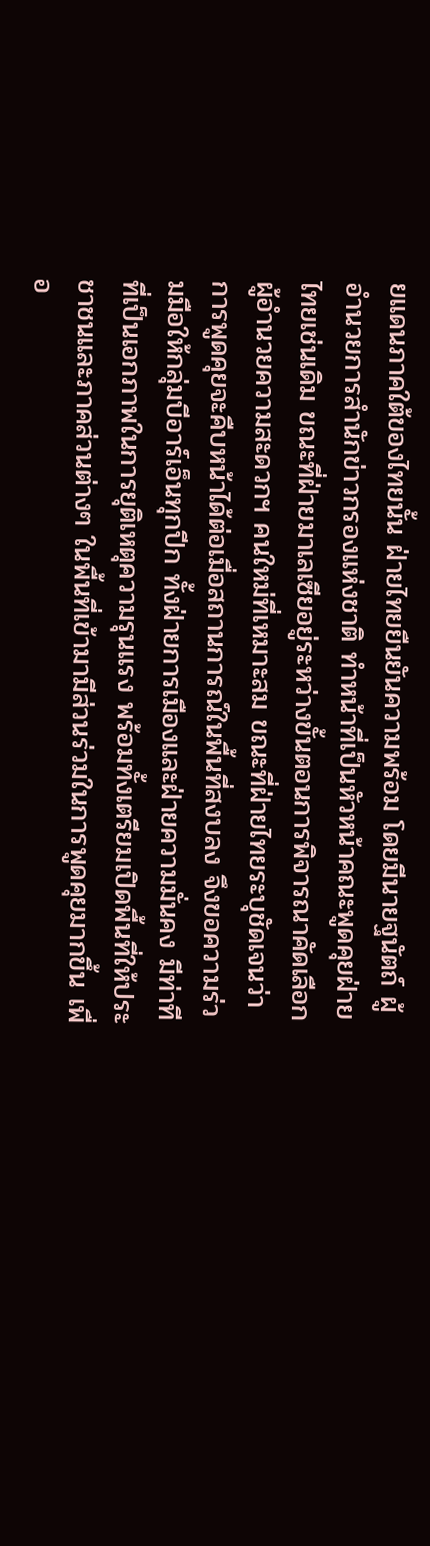ยแดนภาคใต้ของไทยนั้น ฝ่ายไทยยืนยันความพร้อม โดยมีนายฐนัตถ์ ผู้อำนวยการสำนักข่าวกรองแห่งชาติ ทำหน้าที่เป็นหัวหน้าคณะพูดคุยฝ่ายไทยเช่นเดิม ขณะที่ฝ่ายมาเลเซียอยู่ระหว่างขั้นตอนการพิจารณาคัดเลือกผู้อำนวยความสะดวกฯ คนใหม่ที่เหมาะสม ขณะที่ฝ่ายไทยระบุชัดเจนว่า การพูดคุยจะคืบหน้าได้ต่อเมื่อสถานการณ์ในพื้นที่สงบลง จึงขอความร่วมมือให้กลุ่มบีอาร์เอ็นทุกปีก ทั้งฝ่ายการเมืองและฝ่ายความมั่นคง มีท่าทีที่เป็นเอกภาพในการยุติเหตุความรุนแรง พร้อมทั้งเตรียมเปิดพื้นที่ให้ประชาชนและภาคส่วนต่างๆ ในพื้นที่เข้ามามีส่วนร่วมในการพูดคุยมากขึ้น เพื่อ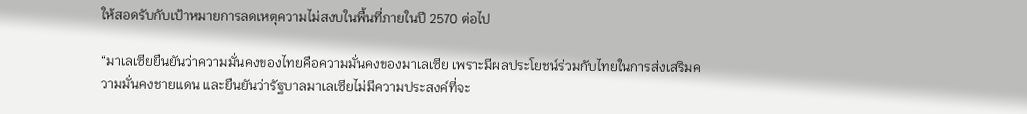ให้สอดรับกับเป้าหมายการลดเหตุความไม่สงบในพื้นที่ภายในปี 2570 ต่อไป

“มาเลเซียยืนยันว่าความมั่นคงของไทยคือความมั่นคงของมาเลเซีย เพราะมีผลประโยชน์ร่วมกับไทยในการส่งเสริมความมั่นคงชายแดน และยืนยันว่ารัฐบาลมาเลเซียไม่มีความประสงค์ที่จะ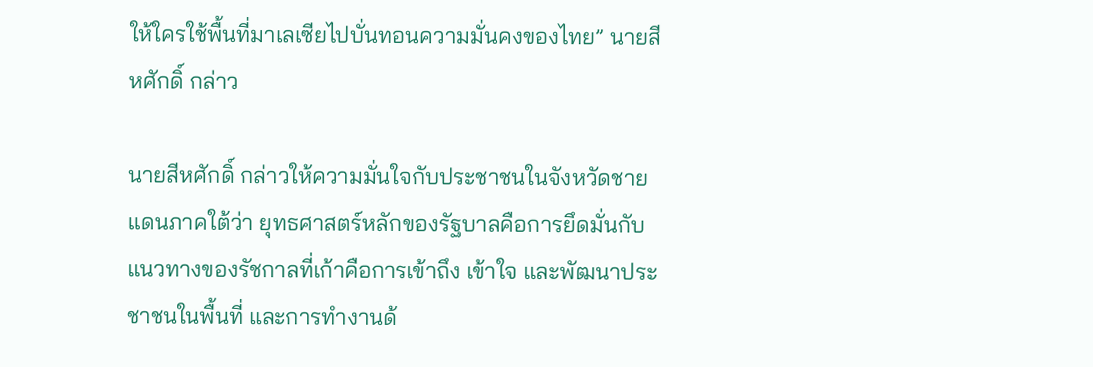ให้ใครใช้พื้นที่มาเลเซียไปบั่นทอนความมั่นคงของไทย” นายสีหศักดิ์ กล่าว

นายสีหศักดิ์ กล่าวให้ความมั่นใจกับประชาชนในจังหวัดชายแดนภาคใต้ว่า ยุทธศาสตร์หลักของรัฐบาลคือการยึดมั่นกับแนวทางของรัชกาลที่เก้าคือการเข้าถึง เข้าใจ และพัฒนาประชาชนในพื้นที่ และการทำงานด้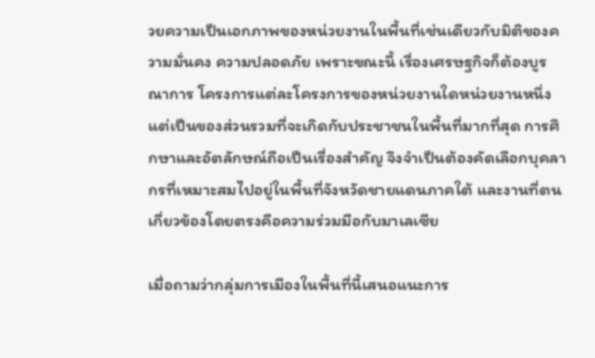วยความเป็นเอกภาพของหน่วยงานในพื้นที่เช่นเดียวกับมิติของความมั่นคง ความปลอดภัย เพราะขณะนี้ เรื่องเศรษฐกิจก็ต้องบูรณาการ โครงการแต่ละโครงการของหน่วยงานใดหน่วยงานหนึ่ง แต่เป็นของส่วนรวมที่จะเกิดกับประชาชนในพื้นที่มากที่สุด การศึกษาและอัตลักษณ์ถือเป็นเรื่องสำคัญ จึงจำเป็นต้องคัดเลือกบุคลากรที่เหมาะสมไปอยู่ในพื้นที่จังหวัดชายแดนภาคใต้ และงานที่ตนเกี่ยวข้องโดยตรงคือความร่วมมือกับมาเลเซีย

เมื่อถามว่ากลุ่มการเมืองในพื้นที่นี้เสนอแนะการ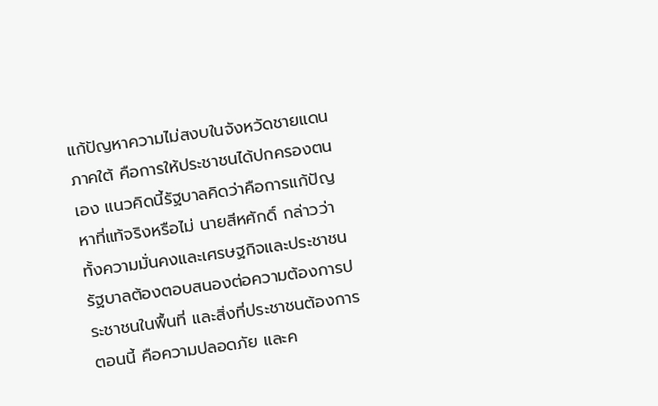แก้ปัญหาความไม่สงบในจังหวัดชายแดนภาคใต้ คือการให้ประชาชนได้ปกครองตนเอง แนวคิดนี้รัฐบาลคิดว่าคือการแก้ปัญหาที่แท้จริงหรือไม่ นายสีหศักดิ์ กล่าวว่า ทั้งความมั่นคงและเศรษฐกิจและประชาชนรัฐบาลต้องตอบสนองต่อความต้องการประชาชนในพื้นที่ และสิ่งที่ประชาชนต้องการตอนนี้ คือความปลอดภัย และค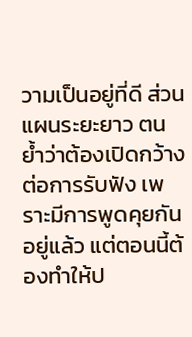วามเป็นอยู่ที่ดี ส่วนแผนระยะยาว ตนย้ำว่าต้องเปิดกว้างต่อการรับฟัง เพราะมีการพูดคุยกันอยู่แล้ว แต่ตอนนี้ต้องทำให้ป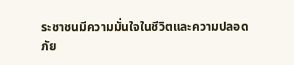ระชาชนมีความมั่นใจในชีวิตและความปลอดภัย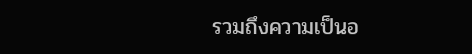รวมถึงความเป็นอ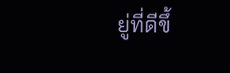ยู่ที่ดีขึ้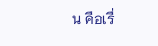น คือเรื่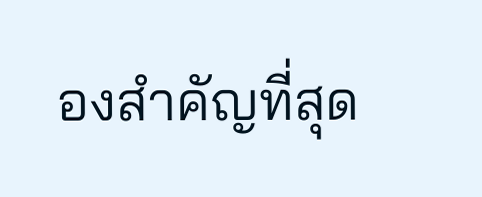องสำคัญที่สุด